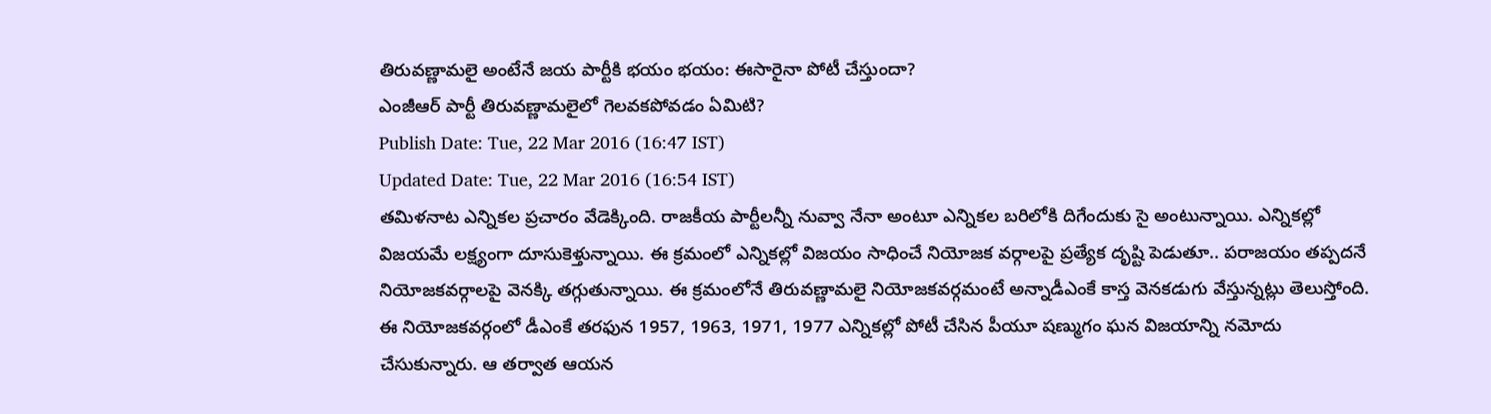తిరువణ్ణామలై అంటేనే జయ పార్టీకి భయం భయం: ఈసారైనా పోటీ చేస్తుందా?
ఎంజీఆర్ పార్టీ తిరువణ్ణామలైలో గెలవకపోవడం ఏమిటి?
Publish Date: Tue, 22 Mar 2016 (16:47 IST)
Updated Date: Tue, 22 Mar 2016 (16:54 IST)
తమిళనాట ఎన్నికల ప్రచారం వేడెక్కింది. రాజకీయ పార్టీలన్నీ నువ్వా నేనా అంటూ ఎన్నికల బరిలోకి దిగేందుకు సై అంటున్నాయి. ఎన్నికల్లో విజయమే లక్ష్యంగా దూసుకెళ్తున్నాయి. ఈ క్రమంలో ఎన్నికల్లో విజయం సాధించే నియోజక వర్గాలపై ప్రత్యేక దృష్టి పెడుతూ.. పరాజయం తప్పదనే నియోజకవర్గాలపై వెనక్కి తగ్గుతున్నాయి. ఈ క్రమంలోనే తిరువణ్ణామలై నియోజకవర్గమంటే అన్నాడీఎంకే కాస్త వెనకడుగు వేస్తున్నట్లు తెలుస్తోంది.
ఈ నియోజకవర్గంలో డీఎంకే తరఫున 1957, 1963, 1971, 1977 ఎన్నికల్లో పోటీ చేసిన పీయూ షణ్ముగం ఘన విజయాన్ని నమోదు చేసుకున్నారు. ఆ తర్వాత ఆయన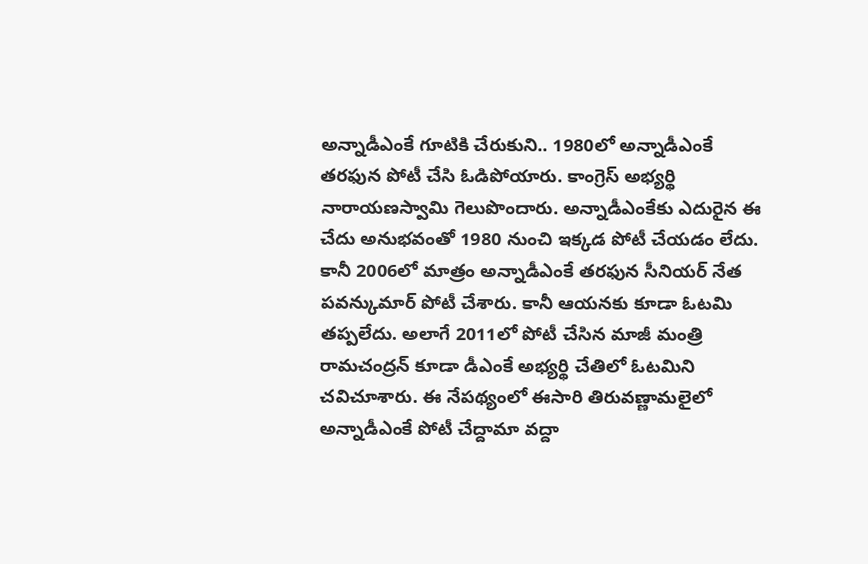అన్నాడీఎంకే గూటికి చేరుకుని.. 1980లో అన్నాడీఎంకే తరఫున పోటీ చేసి ఓడిపోయారు. కాంగ్రెస్ అభ్యర్థి నారాయణస్వామి గెలుపొందారు. అన్నాడీఎంకేకు ఎదురైన ఈ చేదు అనుభవంతో 1980 నుంచి ఇక్కడ పోటీ చేయడం లేదు.
కానీ 2006లో మాత్రం అన్నాడీఎంకే తరఫున సీనియర్ నేత పవన్కుమార్ పోటీ చేశారు. కానీ ఆయనకు కూడా ఓటమి తప్పలేదు. అలాగే 2011లో పోటీ చేసిన మాజీ మంత్రి రామచంద్రన్ కూడా డీఎంకే అభ్యర్థి చేతిలో ఓటమిని చవిచూశారు. ఈ నేపథ్యంలో ఈసారి తిరువణ్ణామలైలో అన్నాడీఎంకే పోటీ చేద్దామా వద్దా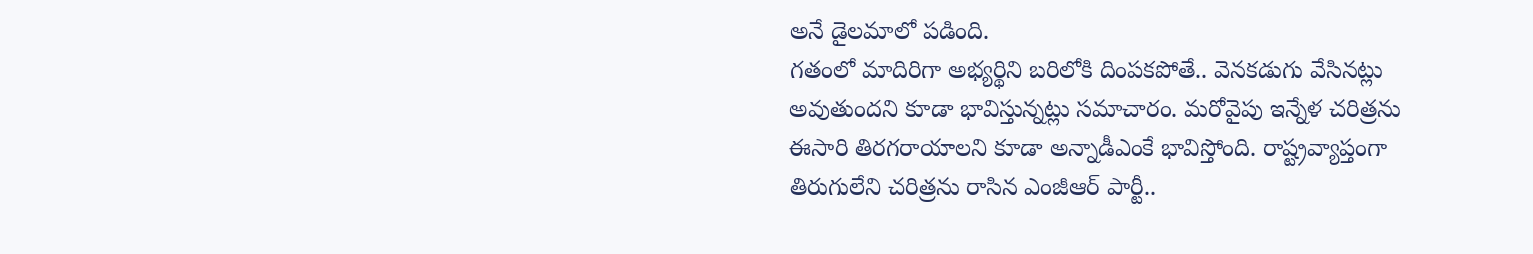అనే డైలమాలో పడింది.
గతంలో మాదిరిగా అభ్యర్థిని బరిలోకి దింపకపోతే.. వెనకడుగు వేసినట్లు అవుతుందని కూడా భావిస్తున్నట్లు సమాచారం. మరోవైపు ఇన్నేళ చరిత్రను ఈసారి తిరగరాయాలని కూడా అన్నాడీఎంకే భావిస్తోంది. రాష్ట్రవ్యాప్తంగా తిరుగులేని చరిత్రను రాసిన ఎంజీఆర్ పార్టీ..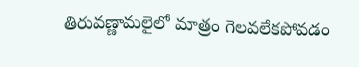తిరువణ్ణామలైలో మాత్రం గెలవలేకపోవడం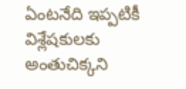ఏంటనేది ఇప్పటికీ విశ్లేషకులకు అంతుచిక్కని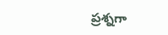ప్రశ్నగా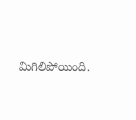మిగిలిపోయింది.